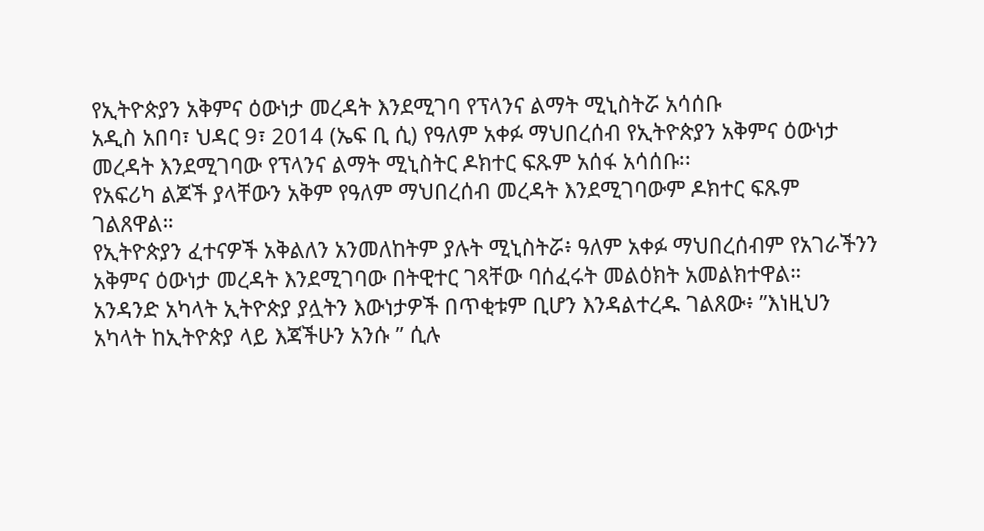የኢትዮጵያን አቅምና ዕውነታ መረዳት እንደሚገባ የፕላንና ልማት ሚኒስትሯ አሳሰቡ
አዲስ አበባ፣ ህዳር 9፣ 2014 (ኤፍ ቢ ሲ) የዓለም አቀፉ ማህበረሰብ የኢትዮጵያን አቅምና ዕውነታ መረዳት እንደሚገባው የፕላንና ልማት ሚኒስትር ዶክተር ፍጹም አሰፋ አሳሰቡ፡፡
የአፍሪካ ልጆች ያላቸውን አቅም የዓለም ማህበረሰብ መረዳት እንደሚገባውም ዶክተር ፍጹም ገልጸዋል።
የኢትዮጵያን ፈተናዎች አቅልለን አንመለከትም ያሉት ሚኒስትሯ፥ ዓለም አቀፉ ማህበረሰብም የአገራችንን አቅምና ዕውነታ መረዳት እንደሚገባው በትዊተር ገጻቸው ባሰፈሩት መልዕክት አመልክተዋል።
አንዳንድ አካላት ኢትዮጵያ ያሏትን እውነታዎች በጥቂቱም ቢሆን እንዳልተረዱ ገልጸው፥ ”እነዚህን አካላት ከኢትዮጵያ ላይ እጃችሁን አንሱ ” ሲሉ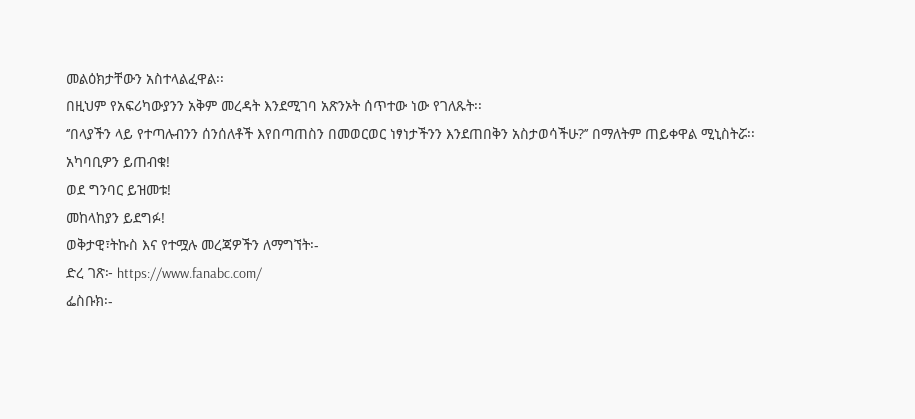መልዕክታቸውን አስተላልፈዋል፡፡
በዚህም የአፍሪካውያንን አቅም መረዳት እንደሚገባ አጽንኦት ሰጥተው ነው የገለጹት፡፡
‘’በላያችን ላይ የተጣሉብንን ሰንሰለቶች እየበጣጠስን በመወርወር ነፃነታችንን እንደጠበቅን አስታወሳችሁ?’’ በማለትም ጠይቀዋል ሚኒስትሯ፡፡
አካባቢዎን ይጠብቁ!
ወደ ግንባር ይዝመቱ!
መከላከያን ይደግፉ!
ወቅታዊ፣ትኩስ እና የተሟሉ መረጃዎችን ለማግኘት፡-
ድረ ገጽ፦ https://www.fanabc.com/
ፌስቡክ፡-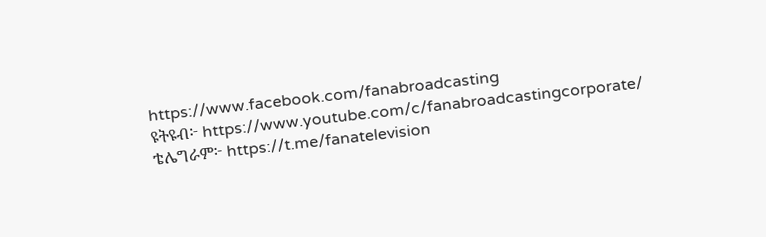https://www.facebook.com/fanabroadcasting
ዩትዩብ፦ https://www.youtube.com/c/fanabroadcastingcorporate/
ቴሌግራም፦ https://t.me/fanatelevision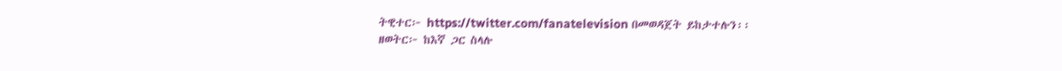ትዊተር፦ https://twitter.com/fanatelevision በመወዳጀት ይከታተሉን፡፡
ዘወትር፦ ከእኛ ጋር ስላሉ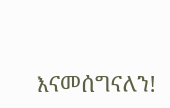እናመሰግናለን!